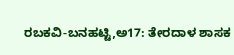ರಬಕವಿ-ಬನಹಟ್ಟಿ,ಅ17: ತೇರದಾಳ ಶಾಸಕ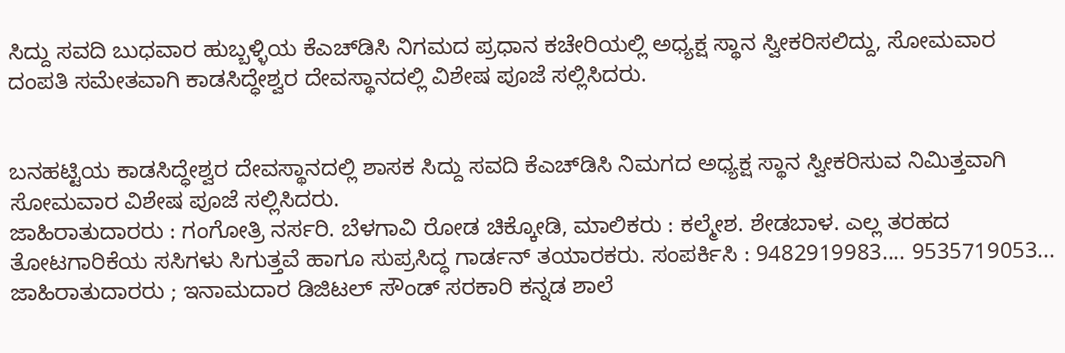ಸಿದ್ದು ಸವದಿ ಬುಧವಾರ ಹುಬ್ಬಳ್ಳಿಯ ಕೆಎಚ್‍ಡಿಸಿ ನಿಗಮದ ಪ್ರಧಾನ ಕಚೇರಿಯಲ್ಲಿ ಅಧ್ಯಕ್ಷ ಸ್ಥಾನ ಸ್ವೀಕರಿಸಲಿದ್ದು, ಸೋಮವಾರ ದಂಪತಿ ಸಮೇತವಾಗಿ ಕಾಡಸಿದ್ಧೇಶ್ವರ ದೇವಸ್ಥಾನದಲ್ಲಿ ವಿಶೇಷ ಪೂಜೆ ಸಲ್ಲಿಸಿದರು.


ಬನಹಟ್ಟಿಯ ಕಾಡಸಿದ್ಧೇಶ್ವರ ದೇವಸ್ಥಾನದಲ್ಲಿ ಶಾಸಕ ಸಿದ್ದು ಸವದಿ ಕೆಎಚ್‍ಡಿಸಿ ನಿಮಗದ ಅಧ್ಯಕ್ಷ ಸ್ಥಾನ ಸ್ವೀಕರಿಸುವ ನಿಮಿತ್ತವಾಗಿ ಸೋಮವಾರ ವಿಶೇಷ ಪೂಜೆ ಸಲ್ಲಿಸಿದರು.
ಜಾಹಿರಾತುದಾರರು : ಗಂಗೋತ್ರಿ ನರ್ಸರಿ. ಬೆಳಗಾವಿ ರೋಡ ಚಿಕ್ಕೋಡಿ, ಮಾಲಿಕರು : ಕಲ್ಮೇಶ. ಶೇಡಬಾಳ. ಎಲ್ಲ ತರಹದ ತೋಟಗಾರಿಕೆಯ ಸಸಿಗಳು ಸಿಗುತ್ತವೆ ಹಾಗೂ ಸುಪ್ರಸಿದ್ಧ ಗಾರ್ಡನ್ ತಯಾರಕರು. ಸಂಪರ್ಕಿಸಿ : 9482919983.... 9535719053... ಜಾಹಿರಾತುದಾರರು ; ಇನಾಮದಾರ ಡಿಜಿಟಲ್ ಸೌಂಡ್ ಸರಕಾರಿ ಕನ್ನಡ ಶಾಲೆ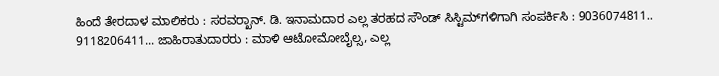ಹಿಂದೆ ತೇರದಾಳ ಮಾಲಿಕರು : ಸರವರ್‍ಖಾನ್. ಡಿ. ಇನಾಮದಾರ ಎಲ್ಲ ತರಹದ ಸೌಂಡ್ ಸಿಸ್ಟಿಮ್‍ಗಳಿಗಾಗಿ ಸಂಪರ್ಕಿಸಿ : 9036074811.. 9118206411... ಜಾಹಿರಾತುದಾರರು : ಮಾಳಿ ಆಟೋಮೋಬೈಲ್ಸ, ಎಲ್ಲ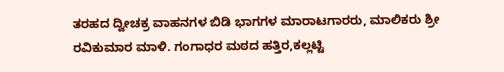ತರಹದ ದ್ವೀಚಕ್ರ ವಾಹನಗಳ ಬಿಡಿ ಭಾಗಗಳ ಮಾರಾಟಗಾರರು, ಮಾಲಿಕರು ಶ್ರೀ ರವಿಕುಮಾರ ಮಾಳಿ. ಗಂಗಾಧರ ಮಠದ ಹತ್ತಿರ,ಕಲ್ಲಟ್ಟಿ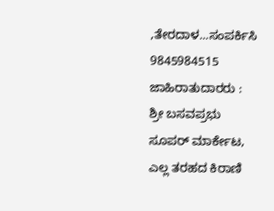,ತೇರದಾಳ...ಸಂಪರ್ಕಿಸಿ 9845984515 ಜಾಹಿರಾತುದಾರರು : ಶ್ರೀ ಬಸವಪ್ರಭು ಸೂಪರ್ ಮಾರ್ಕೇಟ, ಎಲ್ಲ ತರಹದ ಕಿರಾಣಿ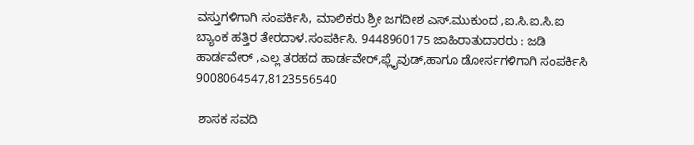ವಸ್ತುಗಳಿಗಾಗಿ ಸಂಪರ್ಕಿಸಿ, ಮಾಲಿಕರು ಶ್ರೀ ಜಗದೀಶ ಎಸ್.ಮುಕುಂದ ,ಐ.ಸಿ.ಐ.ಸಿ.ಐ ಬ್ಯಾಂಕ ಹತ್ತಿರ ತೇರದಾಳ.ಸಂಪರ್ಕಿಸಿ. 9448960175 ಜಾಹಿರಾತುದಾರರು : ಜಡಿ ಹಾರ್ಡವೇರ್ ,ಎಲ್ಲ ತರಹದ ಹಾರ್ಡವೇರ್,ಫ್ಲೈವುಡ್,ಹಾಗೂ ಡೋರ್ಸಗಳಿಗಾಗಿ ಸಂಪರ್ಕಿಸಿ 9008064547,8123556540

 ಶಾಸಕ ಸವದಿ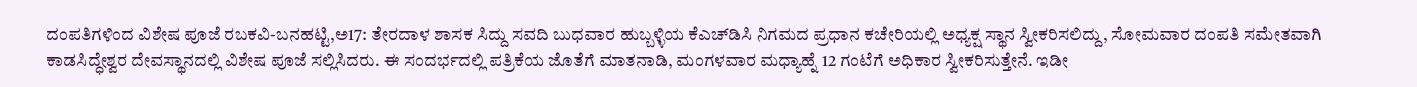ದಂಪತಿಗಳಿಂದ ವಿಶೇಷ ಪೂಜೆ ರಬಕವಿ-ಬನಹಟ್ಟಿ,ಅ17: ತೇರದಾಳ ಶಾಸಕ ಸಿದ್ದು ಸವದಿ ಬುಧವಾರ ಹುಬ್ಬಳ್ಳಿಯ ಕೆಎಚ್‍ಡಿಸಿ ನಿಗಮದ ಪ್ರಧಾನ ಕಚೇರಿಯಲ್ಲಿ ಅಧ್ಯಕ್ಷ ಸ್ಥಾನ ಸ್ವೀಕರಿಸಲಿದ್ದು, ಸೋಮವಾರ ದಂಪತಿ ಸಮೇತವಾಗಿ ಕಾಡಸಿದ್ಧೇಶ್ವರ ದೇವಸ್ಥಾನದಲ್ಲಿ ವಿಶೇಷ ಪೂಜೆ ಸಲ್ಲಿಸಿದರು. ಈ ಸಂದರ್ಭದಲ್ಲಿ ಪತ್ರಿಕೆಯ ಜೊತೆಗೆ ಮಾತನಾಡಿ, ಮಂಗಳವಾರ ಮಧ್ಯಾಹ್ನೆ 12 ಗಂಟೆಗೆ ಅಧಿಕಾರ ಸ್ವೀಕರಿಸುತ್ತೇನೆ. ಇಡೀ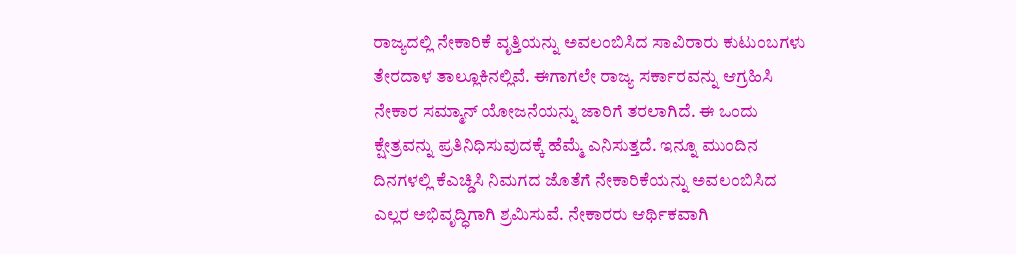ರಾಜ್ಯದಲ್ಲಿ ನೇಕಾರಿಕೆ ವೃತ್ತಿಯನ್ನು ಅವಲಂಬಿಸಿದ ಸಾವಿರಾರು ಕುಟುಂಬಗಳು ತೇರದಾಳ ತಾಲ್ಲೂಕಿನಲ್ಲಿವೆ. ಈಗಾಗಲೇ ರಾಜ್ಯ ಸರ್ಕಾರವನ್ನು ಆಗ್ರಹಿಸಿ ನೇಕಾರ ಸಮ್ಮಾನ್ ಯೋಜನೆಯನ್ನು ಜಾರಿಗೆ ತರಲಾಗಿದೆ. ಈ ಒಂದು ಕ್ಷೇತ್ರವನ್ನು ಪ್ರತಿನಿಧಿಸುವುದಕ್ಕೆ ಹೆಮ್ಮೆ ಎನಿಸುತ್ತದೆ. ಇನ್ನೂ ಮುಂದಿನ ದಿನಗಳಲ್ಲಿ ಕೆಎಚ್ಡಿಸಿ ನಿಮಗದ ಜೊತೆಗೆ ನೇಕಾರಿಕೆಯನ್ನು ಅವಲಂಬಿಸಿದ ಎಲ್ಲರ ಅಭಿವೃದ್ಧಿಗಾಗಿ ಶ್ರಮಿಸುವೆ. ನೇಕಾರರು ಆರ್ಥಿಕವಾಗಿ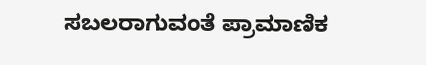ಸಬಲರಾಗುವಂತೆ ಪ್ರಾಮಾಣಿಕ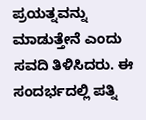ಪ್ರಯತ್ನವನ್ನು ಮಾಡುತ್ತೇನೆ ಎಂದು ಸವದಿ ತಿಳಿಸಿದರು. ಈ ಸಂದರ್ಭದಲ್ಲಿ ಪತ್ನಿ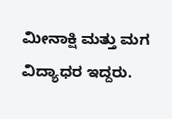ಮೀನಾಕ್ಷಿ ಮತ್ತು ಮಗ ವಿದ್ಯಾಧರ ಇದ್ದರು.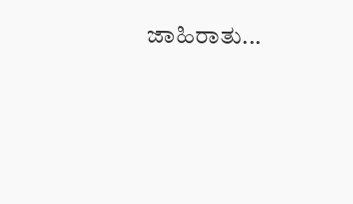ಜಾಹಿರಾತು...